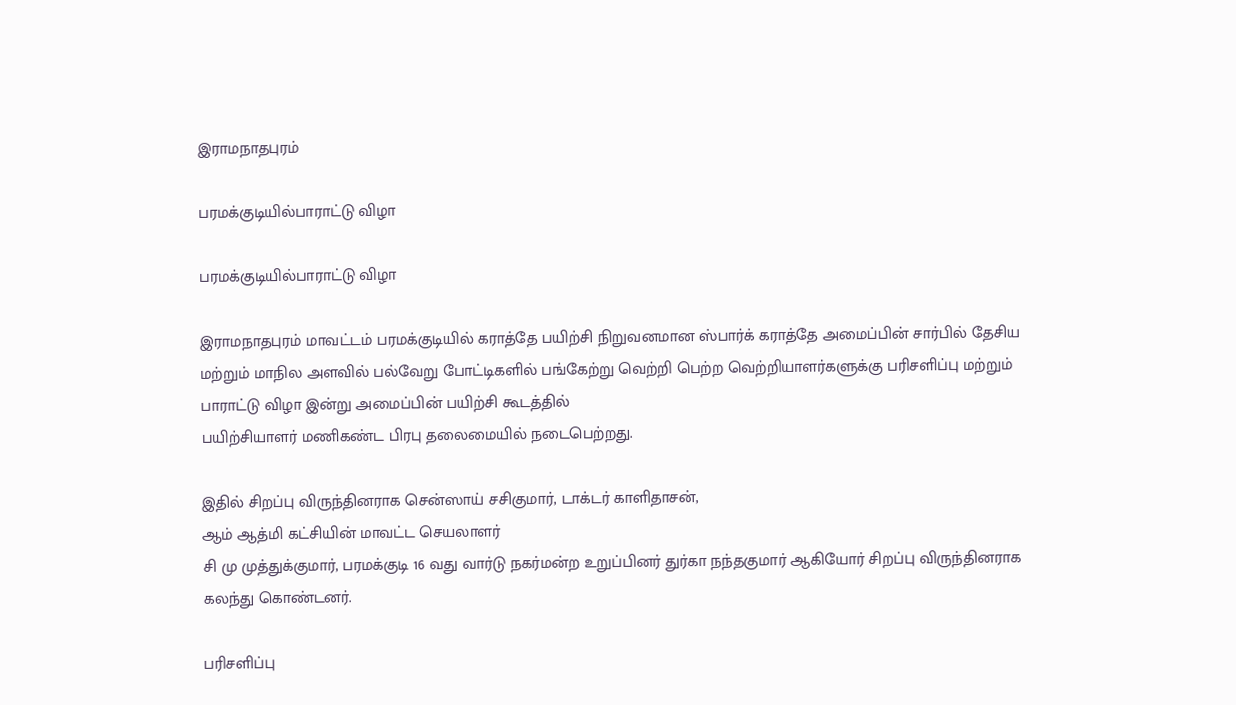இராமநாதபுரம்

பரமக்குடியில்பாராட்டு விழா

பரமக்குடியில்பாராட்டு விழா

இராமநாதபுரம் மாவட்டம் பரமக்குடியில் கராத்தே பயிற்சி நிறுவனமான ஸ்பார்க் கராத்தே அமைப்பின் சார்பில் தேசிய மற்றும் மாநில அளவில் பல்வேறு போட்டிகளில் பங்கேற்று வெற்றி பெற்ற வெற்றியாளர்களுக்கு பரிசளிப்பு மற்றும் பாராட்டு விழா இன்று அமைப்பின் பயிற்சி கூடத்தில்
பயிற்சியாளர் மணிகண்ட பிரபு தலைமையில் நடைபெற்றது.

இதில் சிறப்பு விருந்தினராக சென்ஸாய் சசிகுமார், டாக்டர் காளிதாசன்,
ஆம் ஆத்மி கட்சியின் மாவட்ட செயலாளர்
சி மு முத்துக்குமார், பரமக்குடி 16 வது வார்டு நகர்மன்ற உறுப்பினர் துர்கா நந்தகுமார் ஆகியோர் சிறப்பு விருந்தினராக கலந்து கொண்டனர்.

பரிசளிப்பு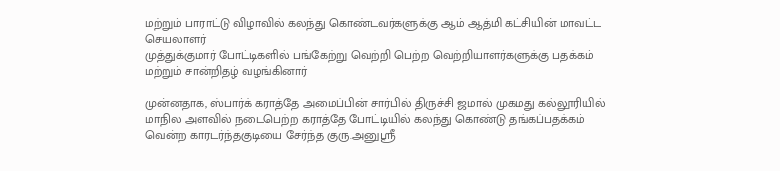மற்றும் பாராட்டு விழாவில் கலந்து கொண்டவர்களுக்கு ஆம் ஆத்மி கட்சியின் மாவட்ட செயலாளர்
முத்துக்குமார் போட்டிகளில் பங்கேற்று வெற்றி பெற்ற வெற்றியாளர்களுக்கு பதக்கம் மற்றும் சான்றிதழ் வழங்கினார்

முன்னதாக, ஸ்பார்க் கராத்தே அமைப்பின் சார்பில் திருச்சி ஜமால் முகமது கல்லூரியில் மாநில அளவில் நடைபெற்ற கராத்தே போட்டியில் கலந்து கொண்டு தங்கப்பதக்கம் வென்ற காரடர்ந்தகுடியை சேர்ந்த குரு.அனுஸ்ரீ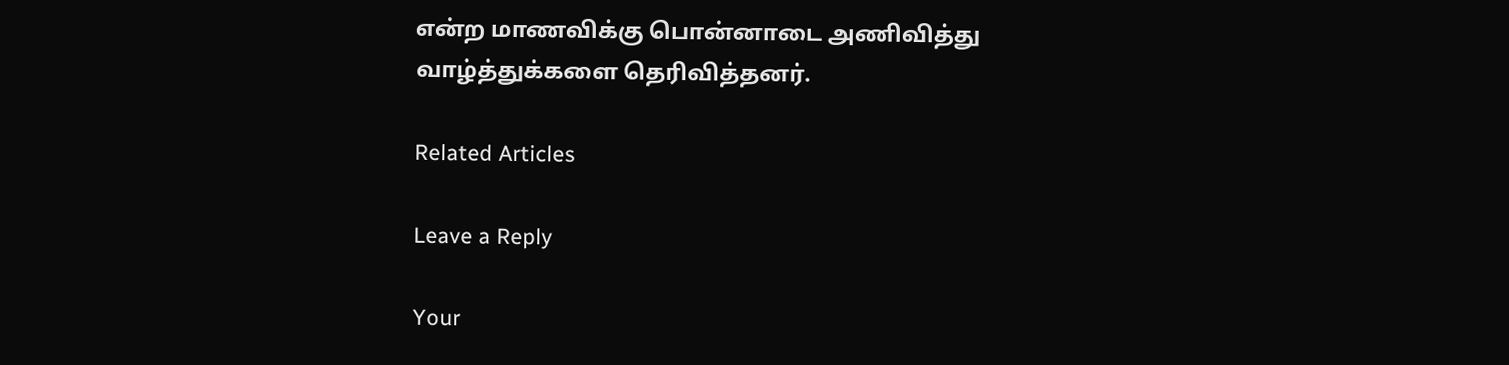என்ற மாணவிக்கு பொன்னாடை அணிவித்து வாழ்த்துக்களை தெரிவித்தனர்.

Related Articles

Leave a Reply

Your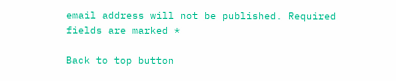email address will not be published. Required fields are marked *

Back to top button